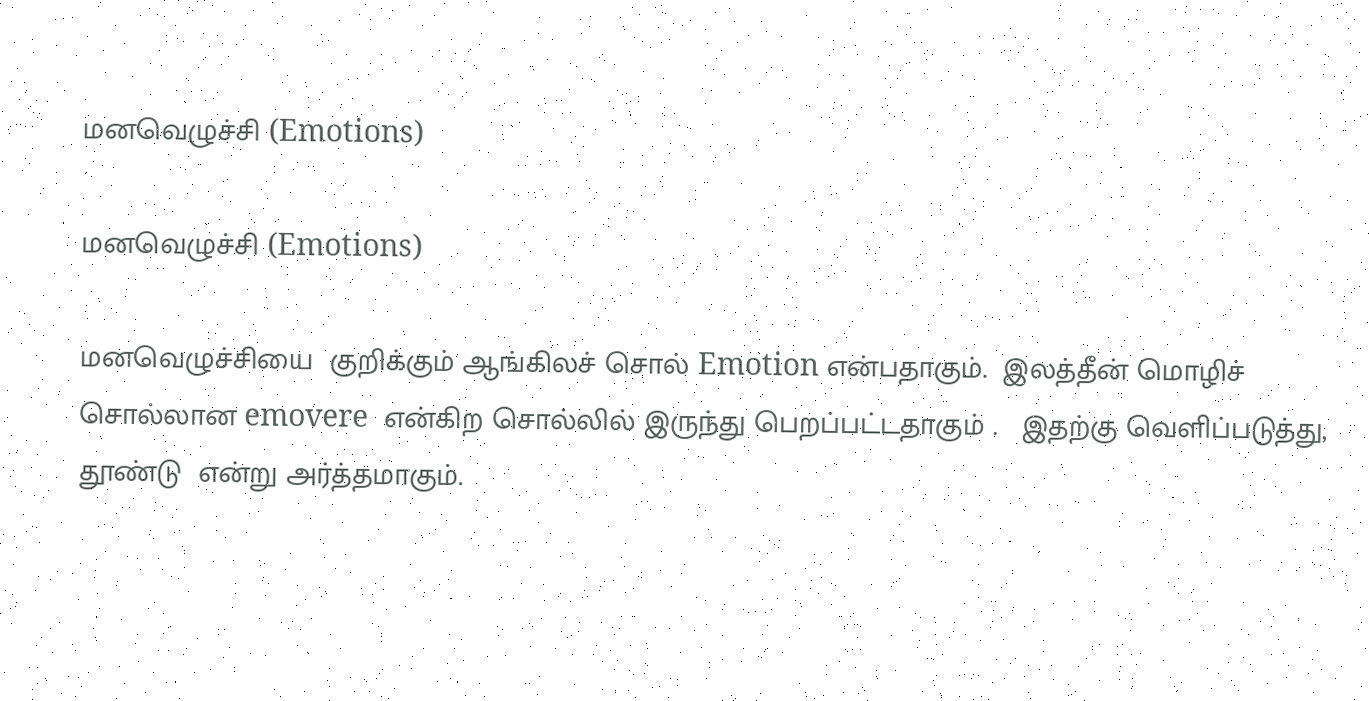மனவெழுச்சி (Emotions)

மனவெழுச்சி (Emotions)

மனவெழுச்சியை  குறிக்கும் ஆங்கிலச் சொல் Emotion என்பதாகும்.  இலத்தீன் மொழிச் சொல்லான emovere  என்கிற சொல்லில் இருந்து பெறப்பட்டதாகும் .   இதற்கு வெளிப்படுத்து,  தூண்டு  என்று அர்த்தமாகும்.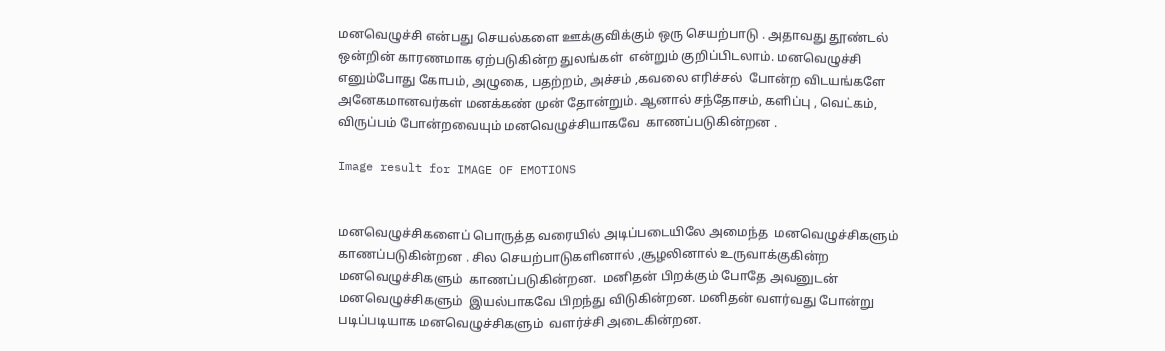மனவெழுச்சி என்பது செயல்களை ஊக்குவிக்கும் ஒரு செயற்பாடு . அதாவது தூண்டல் ஒன்றின் காரணமாக ஏற்படுகின்ற துலங்கள்  என்றும் குறிப்பிடலாம். மனவெழுச்சி எனும்போது கோபம், அழுகை, பதற்றம், அச்சம் ,கவலை எரிச்சல்  போன்ற விடயங்களே  அனேகமானவர்கள் மனக்கண் முன் தோன்றும். ஆனால் சந்தோசம், களிப்பு , வெட்கம், விருப்பம் போன்றவையும் மனவெழுச்சியாகவே  காணப்படுகின்றன .

Image result for IMAGE OF EMOTIONS


மனவெழுச்சிகளைப் பொருத்த வரையில் அடிப்படையிலே அமைந்த  மனவெழுச்சிகளும் காணப்படுகின்றன . சில செயற்பாடுகளினால் ,சூழலினால் உருவாக்குகின்ற மனவெழுச்சிகளும்  காணப்படுகின்றன.  மனிதன் பிறக்கும் போதே அவனுடன்  மனவெழுச்சிகளும்  இயல்பாகவே பிறந்து விடுகின்றன. மனிதன் வளர்வது போன்று படிப்படியாக மனவெழுச்சிகளும்  வளர்ச்சி அடைகின்றன.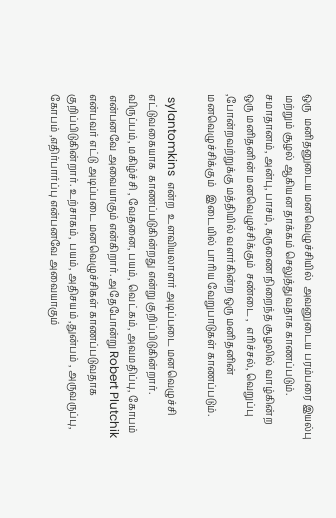ஒரு  மனிதனுடைய மனவெழுச்சியில்  அவனுடைய பரம்பரை இயல்பு மற்றும் சூழல் ஆகியன தாக்கம் செலுத்துவதாக காணப்படும். சமாதானம், அன்பு, பாசம், கருணை நிறைந்த சூழலில் வாழ்கின்ற ஒரு மனிதனின் மனவெழுச்சிக்கும்  சண்டை ,  எரிச்சல், வெறுப்பு ,போன்றவற்றுக்கு மத்தியில் வளர்கின்ற ஒரு மனிதனின் மனவெழுச்சிக்கும்   இடையில் பாரிய வேறுபாடுகள் காணப்படும்.

 sylantomkins  என்ற  உளவியலாளர் அடிப்படை மனவெழுச்சி எட்டுவகையாக  காணப்படுகின்றது என்று குறிப்பிடுகின்றார்.   விருப்பம், மகிழ்ச்சி , வேதனை, பயம், வெட்கம், அவமதிப்பு, கோபம் என்பனவே அவையாகும் என்கிறார். அதேபோன்று Robert Plutchik  என்பவர் எட்டு அடிப்படை மனவெழுச்சிகள் காணப்படுவதாக குறிப்பிடுகின்றார். உற்சாகம், பயம், அதிசயம் ,துன்பம் , அருவருப்பு, கோபம் ,எதிர்பார்ப்பு என்பனவே அவையாகும்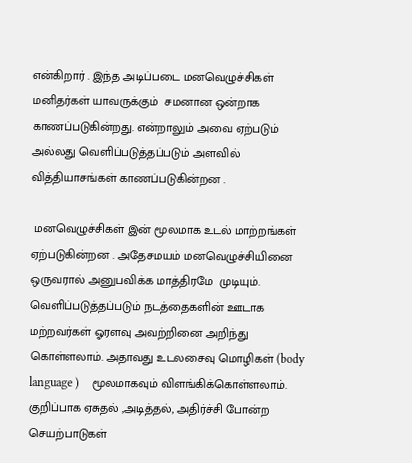என்கிறார் . இந்த அடிப்படை மனவெழுச்சிகள் மனிதர்கள் யாவருக்கும்  சமனான ஒன்றாக காணப்படுகின்றது. என்றாலும் அவை ஏற்படும் அல்லது வெளிப்படுத்தப்படும் அளவில் வித்தியாசங்கள் காணப்படுகின்றன .

 மனவெழுச்சிகள் இன் மூலமாக உடல் மாற்றங்கள் ஏற்படுகின்றன . அதேசமயம் மனவெழுச்சியினை  ஒருவரால் அனுபவிக்க மாத்திரமே  முடியும்.  வெளிப்படுத்தப்படும் நடத்தைகளின் ஊடாக  மற்றவர்கள் ஓரளவு அவற்றினை அறிந்து கொள்ளலாம். அதாவது உடலசைவு மொழிகள் (body language )    மூலமாகவும் விளங்கிக்கொள்ளலாம். குறிப்பாக ஏசுதல் ,அடித்தல், அதிர்ச்சி போன்ற செயற்பாடுகள்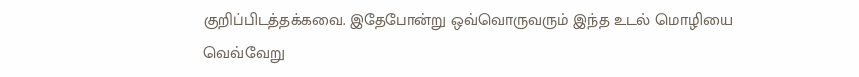குறிப்பிடத்தக்கவை. இதேபோன்று ஒவ்வொருவரும் இந்த உடல் மொழியை வெவ்வேறு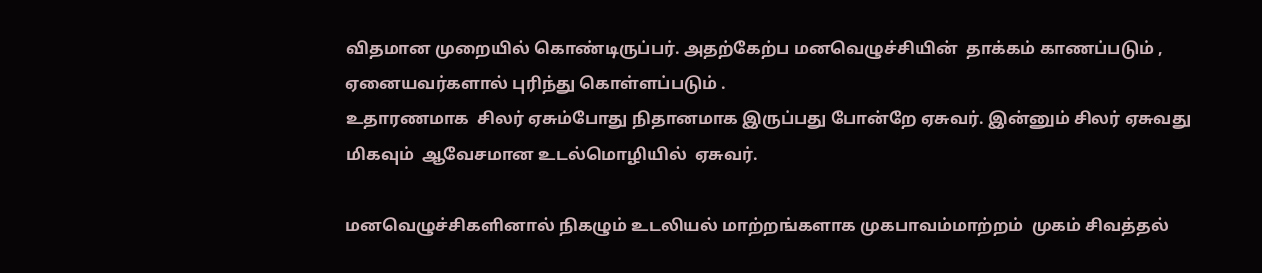விதமான முறையில் கொண்டிருப்பர். அதற்கேற்ப மனவெழுச்சியின்  தாக்கம் காணப்படும் , ஏனையவர்களால் புரிந்து கொள்ளப்படும் .
உதாரணமாக  சிலர் ஏசும்போது நிதானமாக இருப்பது போன்றே ஏசுவர். இன்னும் சிலர் ஏசுவது மிகவும்  ஆவேசமான உடல்மொழியில்  ஏசுவர்.

மனவெழுச்சிகளினால் நிகழும் உடலியல் மாற்றங்களாக முகபாவம்மாற்றம்  முகம் சிவத்தல்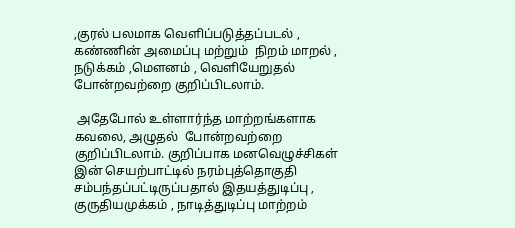,குரல் பலமாக வெளிப்படுத்தப்படல் , கண்ணின் அமைப்பு மற்றும்  நிறம் மாறல் , நடுக்கம் ,மௌனம் , வெளியேறுதல் போன்றவற்றை குறிப்பிடலாம்.

 அதேபோல் உள்ளார்ந்த மாற்றங்களாக கவலை, அழுதல்  போன்றவற்றை குறிப்பிடலாம். குறிப்பாக மனவெழுச்சிகள் இன் செயற்பாட்டில் நரம்புத்தொகுதி சம்பந்தப்பட்டிருப்பதால் இதயத்துடிப்பு , குருதியமுக்கம் , நாடித்துடிப்பு மாற்றம்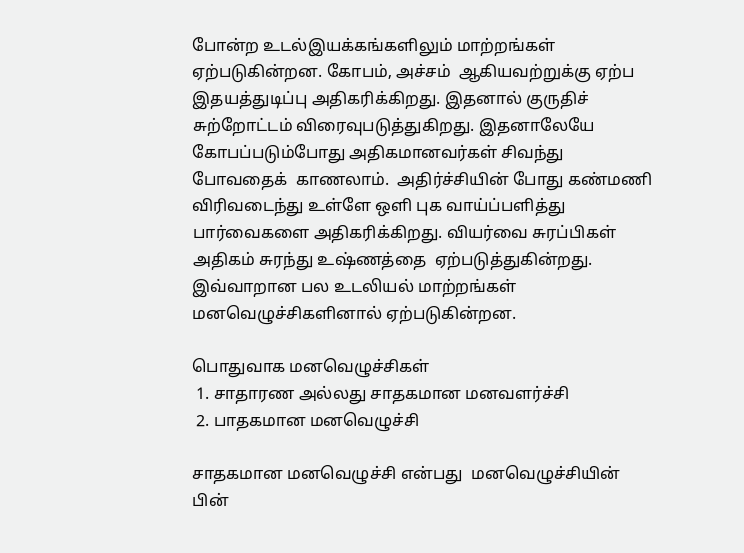போன்ற உடல்இயக்கங்களிலும் மாற்றங்கள் ஏற்படுகின்றன. கோபம், அச்சம்  ஆகியவற்றுக்கு ஏற்ப  இதயத்துடிப்பு அதிகரிக்கிறது. இதனால் குருதிச் சுற்றோட்டம் விரைவுபடுத்துகிறது. இதனாலேயே கோபப்படும்போது அதிகமானவர்கள் சிவந்து போவதைக்  காணலாம்.  அதிர்ச்சியின் போது கண்மணி விரிவடைந்து உள்ளே ஒளி புக வாய்ப்பளித்து பார்வைகளை அதிகரிக்கிறது. வியர்வை சுரப்பிகள் அதிகம் சுரந்து உஷ்ணத்தை  ஏற்படுத்துகின்றது. இவ்வாறான பல உடலியல் மாற்றங்கள் மனவெழுச்சிகளினால் ஏற்படுகின்றன.

பொதுவாக மனவெழுச்சிகள்
 1. சாதாரண அல்லது சாதகமான மனவளர்ச்சி
 2. பாதகமான மனவெழுச்சி

சாதகமான மனவெழுச்சி என்பது  மனவெழுச்சியின்  பின்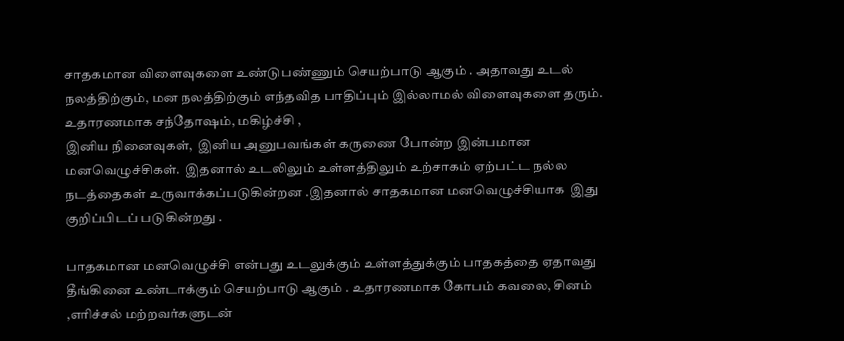சாதகமான விளைவுகளை உண்டுபண்ணும் செயற்பாடு ஆகும் . அதாவது உடல் நலத்திற்கும், மன நலத்திற்கும் எந்தவித பாதிப்பும் இல்லாமல் விளைவுகளை தரும். உதாரணமாக சந்தோஷம், மகிழ்ச்சி ,
இனிய நினைவுகள்,  இனிய அனுபவங்கள் கருணை போன்ற இன்பமான மனவெழுச்சிகள்.  இதனால் உடலிலும் உள்ளத்திலும் உற்சாகம் ஏற்பட்ட நல்ல நடத்தைகள் உருவாக்கப்படுகின்றன .இதனால் சாதகமான மனவெழுச்சியாக  இது குறிப்பிடப் படுகின்றது .

பாதகமான மனவெழுச்சி என்பது உடலுக்கும் உள்ளத்துக்கும் பாதகத்தை ஏதாவது தீங்கினை உண்டாக்கும் செயற்பாடு ஆகும் . உதாரணமாக கோபம் கவலை, சினம் ,எரிச்சல் மற்றவர்களுடன்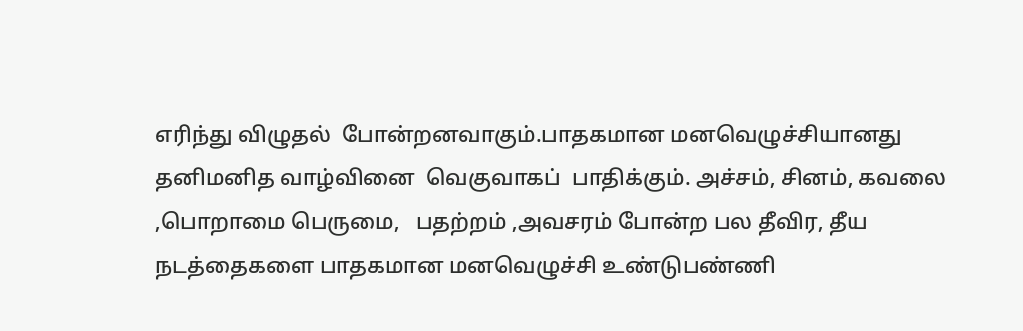எரிந்து விழுதல்  போன்றனவாகும்.பாதகமான மனவெழுச்சியானது  தனிமனித வாழ்வினை  வெகுவாகப்  பாதிக்கும். அச்சம், சினம், கவலை ,பொறாமை பெருமை,   பதற்றம் ,அவசரம் போன்ற பல தீவிர, தீய நடத்தைகளை பாதகமான மனவெழுச்சி உண்டுபண்ணி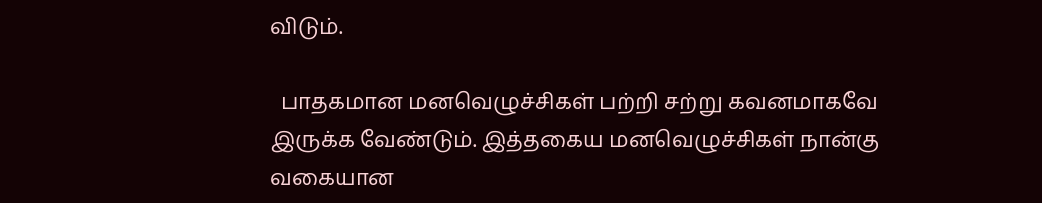விடும்.

  பாதகமான மனவெழுச்சிகள் பற்றி சற்று கவனமாகவே இருக்க வேண்டும். இத்தகைய மனவெழுச்சிகள் நான்கு வகையான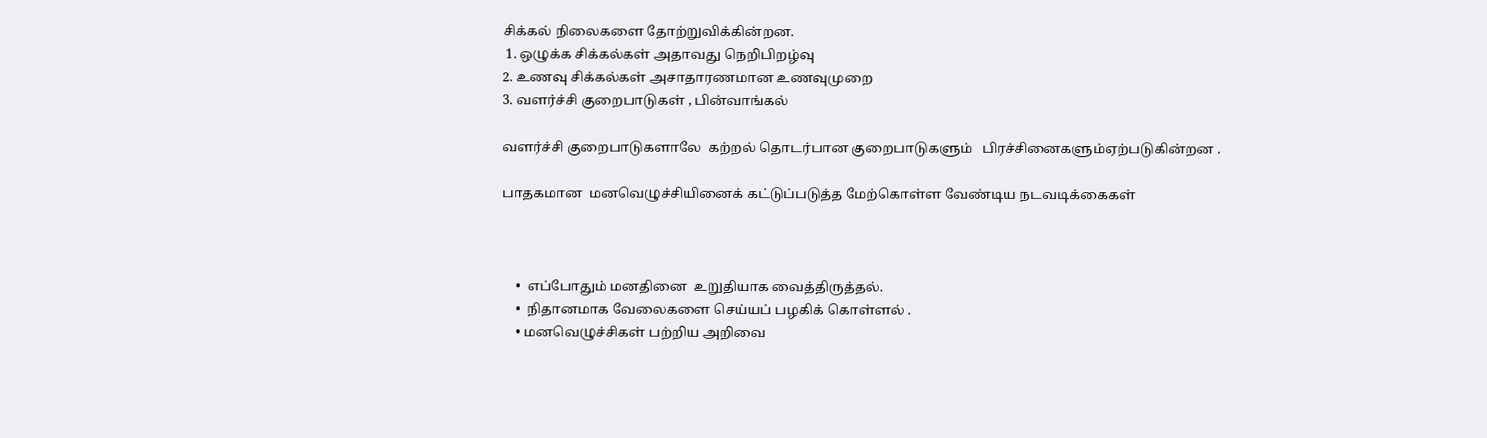சிக்கல் நிலைகளை தோற்றுவிக்கின்றன.
 1. ஒழுக்க சிக்கல்கள் அதாவது நெறிபிறழ்வு
2. உணவு சிக்கல்கள் அசாதாரணமான உணவுமுறை
3. வளர்ச்சி குறைபாடுகள் , பின்வாங்கல்

வளர்ச்சி குறைபாடுகளாலே  கற்றல் தொடர்பான குறைபாடுகளும்   பிரச்சினைகளும்ஏற்படுகின்றன .

பாதகமான  மனவெழுச்சியினைக் கட்டுப்படுத்த மேற்கொள்ள வேண்டிய நடவடிக்கைகள்



    •  எப்போதும் மனதினை  உறுதியாக வைத்திருத்தல்.
    •  நிதானமாக வேலைகளை செய்யப் பழகிக் கொள்ளல் .
    • மனவெழுச்சிகள் பற்றிய அறிவை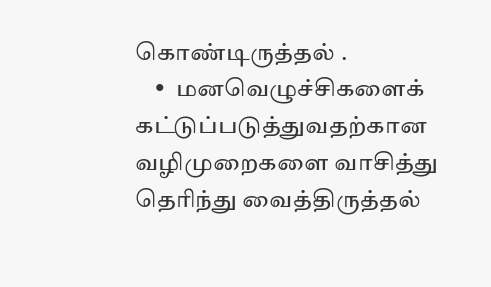கொண்டிருத்தல் .
    •  மனவெழுச்சிகளைக்  கட்டுப்படுத்துவதற்கான வழிமுறைகளை வாசித்து தெரிந்து வைத்திருத்தல்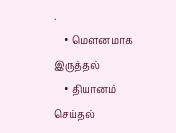.
    • மௌனமாக இருத்தல்
    • தியானம் செய்தல்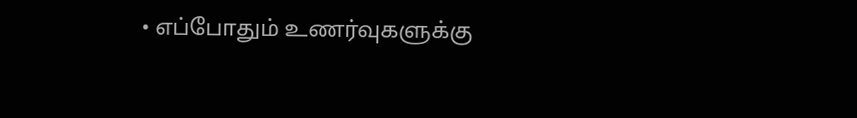• எப்போதும் உணர்வுகளுக்கு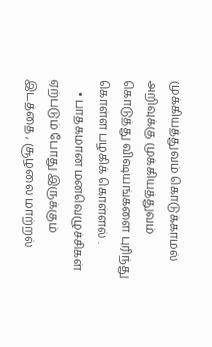முக்கியத்துவம் கொடுக்காமல் அறிவுக்கு முக்கியத்துவம் கொடுத்து விஷயங்களை புரிந்து கொள்ள பழகிக் கொள்ளல் .
    • பாதகமான மனவெழுச்சிகள் ஏற்படும் போது இருக்கும் இடத்தை , சூழலை மாற்றல்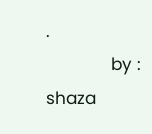.
             by : shaza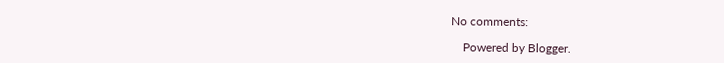No comments:

    Powered by Blogger.